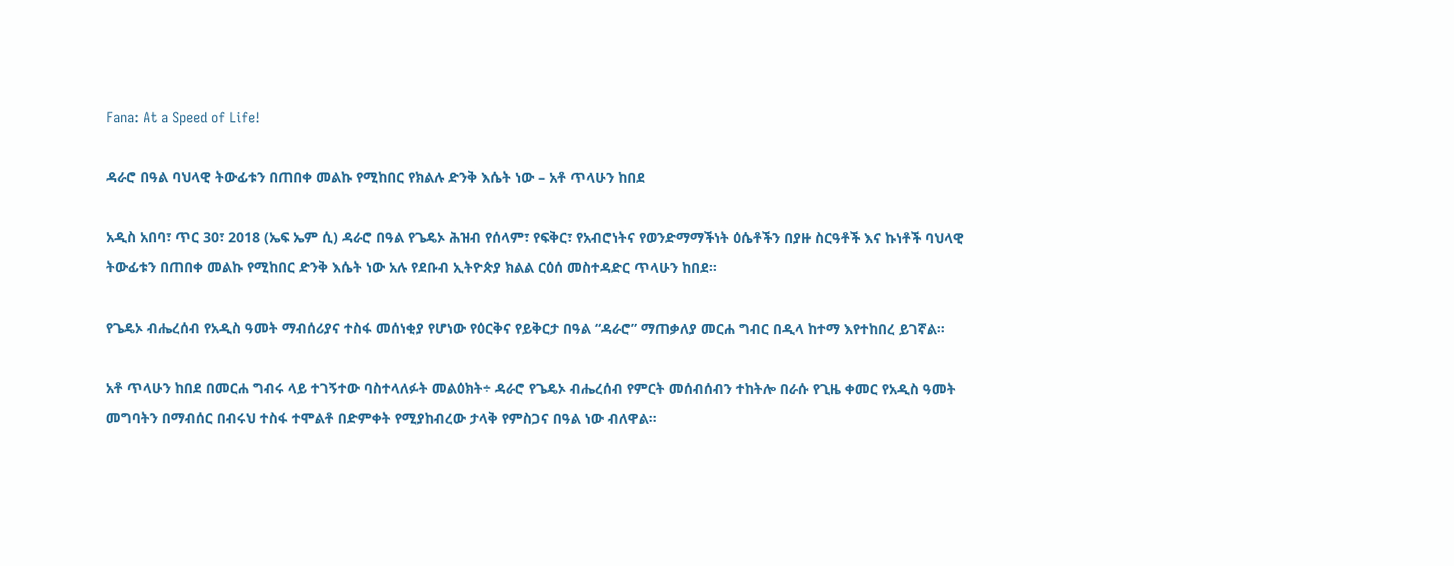Fana: At a Speed of Life!

ዳራሮ በዓል ባህላዊ ትውፊቱን በጠበቀ መልኩ የሚከበር የክልሉ ድንቅ እሴት ነው – አቶ ጥላሁን ከበደ

አዲስ አበባ፣ ጥር 30፣ 2018 (ኤፍ ኤም ሲ) ዳራሮ በዓል የጌዴኦ ሕዝብ የሰላም፣ የፍቅር፣ የአብሮነትና የወንድማማችነት ዕሴቶችን በያዙ ስርዓቶች እና ኩነቶች ባህላዊ ትውፊቱን በጠበቀ መልኩ የሚከበር ድንቅ እሴት ነው አሉ የደቡብ ኢትዮጵያ ክልል ርዕሰ መስተዳድር ጥላሁን ከበደ።

የጌዴኦ ብሔረሰብ የአዲስ ዓመት ማብሰሪያና ተስፋ መሰነቂያ የሆነው የዕርቅና የይቅርታ በዓል “ዳራሮ” ማጠቃለያ መርሐ ግብር በዲላ ከተማ እየተከበረ ይገኛል።

አቶ ጥላሁን ከበደ በመርሐ ግብሩ ላይ ተገኝተው ባስተላለፉት መልዕክት÷ ዳራሮ የጌዴኦ ብሔረሰብ የምርት መሰብሰብን ተከትሎ በራሱ የጊዜ ቀመር የአዲስ ዓመት መግባትን በማብሰር በብሩህ ተስፋ ተሞልቶ በድምቀት የሚያከብረው ታላቅ የምስጋና በዓል ነው ብለዋል፡፡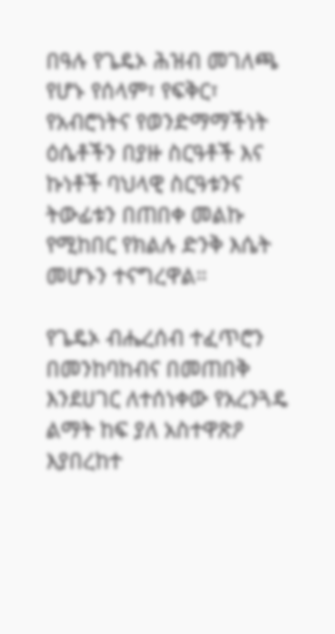በዓሉ የጌዴኦ ሕዝብ መገለጫ የሆኑ የሰላም፣ የፍቅር፣ የአብሮነትና የወንድማማችነት ዕሴቶችን በያዙ ስርዓቶች እና ኩነቶች ባህላዊ ስርዓቱንና ትውፊቱን በጠበቀ መልኩ የሚከበር የክልሉ ድንቅ እሴት መሆኑን ተናግረዋል።

የጌዴኦ ብሔረሰብ ተፈጥሮን በመንከባከብና በመጠበቅ እንደሀገር ለተሰነቀው የአረንጓዴ ልማት ከፍ ያለ አስተዋጽዖ እያበረከተ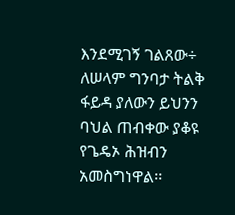እንደሚገኝ ገልጸው÷ ለሠላም ግንባታ ትልቅ ፋይዳ ያለውን ይህንን ባህል ጠብቀው ያቆዩ የጌዴኦ ሕዝብን አመስግነዋል፡፡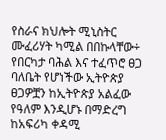የስራና ክህሎት ሚኒስትር ሙፈሪሃት ካሚል በበኩላቸው÷ የበርካታ ባሕል እና ተፈጥሮ ፀጋ ባለቤት የሆነችው ኢትዮጵያ ፀጋዎቿን ከኢትዮጵያ አልፈው የዓለም እንዲሆኑ በማድረግ ከአፍሪካ ቀዳሚ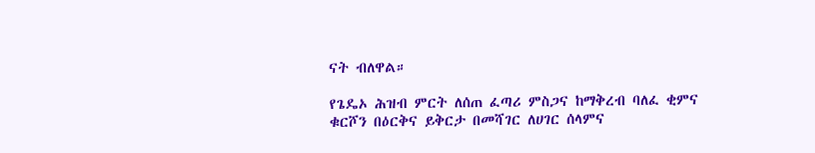ናት ብለዋል።

የጌዴኦ ሕዝብ ምርት ለሰጠ ፈጣሪ ምስጋና ከማቅረብ ባለፈ ቂምና ቁርሾን በዕርቅና ይቅርታ በመሻገር ለሀገር ሰላምና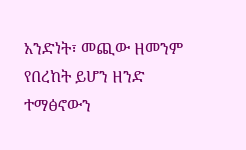አንድነት፣ መጪው ዘመንም የበረከት ይሆን ዘንድ ተማፅኖውን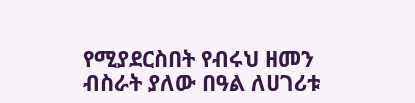የሚያደርስበት የብሩህ ዘመን ብስራት ያለው በዓል ለሀገሪቱ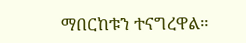ማበርከቱን ተናግረዋል።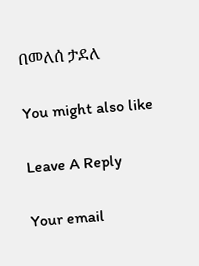በመለሰ ታደለ

You might also like

Leave A Reply

Your email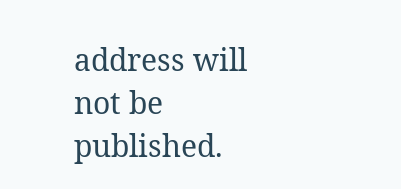address will not be published.